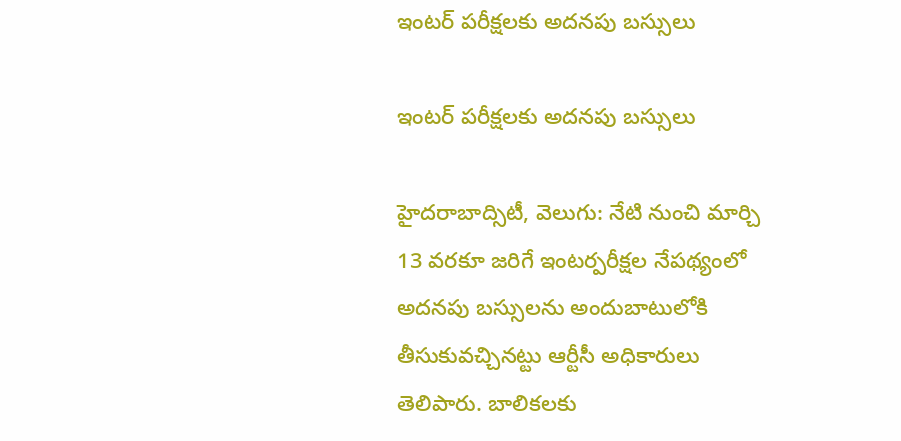ఇంటర్ పరీక్షలకు అదనపు బస్సులు

ఇంటర్ పరీక్షలకు అదనపు బస్సులు

హైదరాబాద్సిటీ, వెలుగు: నేటి నుంచి మార్చి 13 వరకూ జరిగే ఇంటర్పరీక్షల నేపథ్యంలో అదనపు బస్సులను అందుబాటులోకి తీసుకువచ్చినట్టు ఆర్టీసీ అధికారులు తెలిపారు. బాలికలకు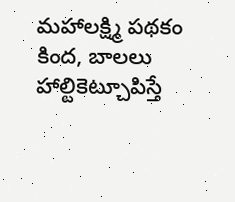మహాలక్ష్మి పథకం కింద, బాలలు హాల్టికెట్చూపిస్తే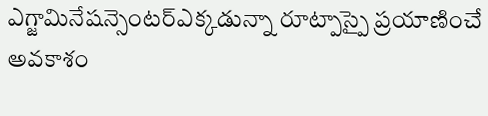ఎగ్జామినేషన్సెంటర్ఎక్కడున్నా రూట్పాస్పై ప్రయాణించే అవకాశం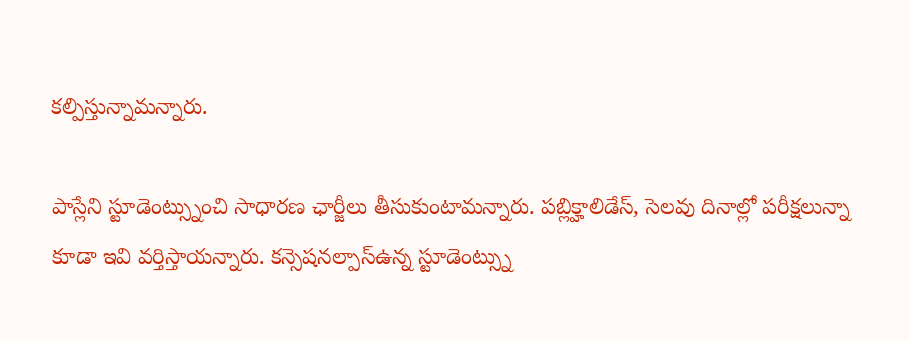కల్పిస్తున్నామన్నారు.

పాస్లేని స్టూడెంట్స్నుంచి సాధారణ ఛార్జీలు తీసుకుంటామన్నారు. పబ్లిక్హాలిడేస్, సెలవు దినాల్లో పరీక్షలున్నా కూడా ఇవి వర్తిస్తాయన్నారు. కన్సెషనల్పాస్ఉన్న స్టూడెంట్స్ను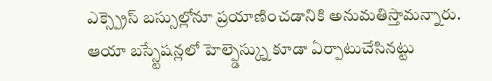ఎక్స్ప్రెస్ బస్సుల్లోనూ ప్రయాణించడానికి అనుమతిస్తామన్నారు. ఆయా బస్స్టేషన్లలో హెల్ప్డెస్క్ను కూడా ఏర్పాటుచేసినట్టు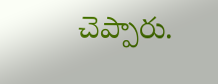చెప్పారు.